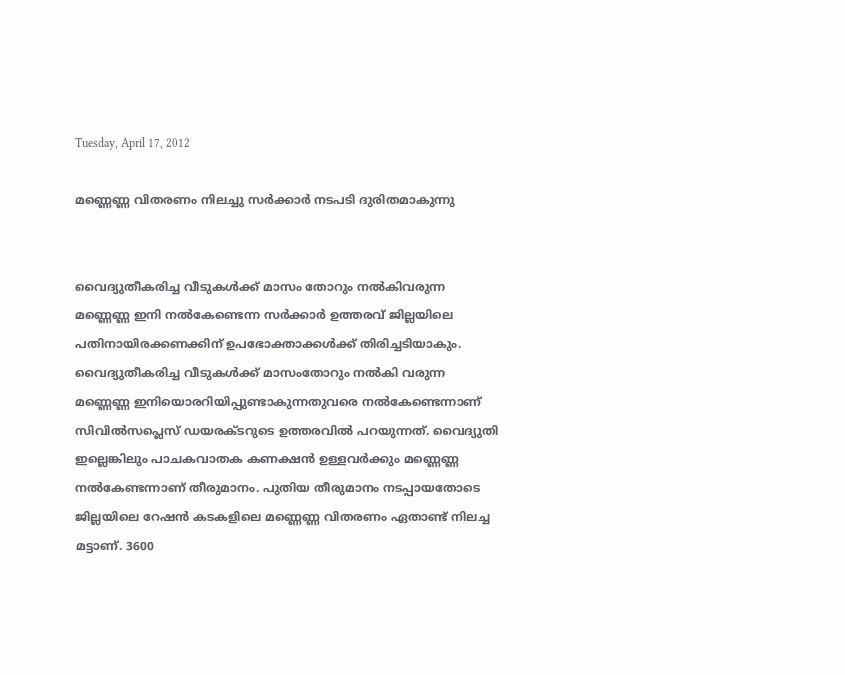Tuesday, April 17, 2012

മണ്ണെണ്ണ വിതരണം നിലച്ചു സര്‍ക്കാര്‍ നടപടി ദുരിതമാകുന്നു


വൈദ്യുതീകരിച്ച വീടുകള്‍ക്ക് മാസം തോറും നല്‍കിവരുന്ന മണ്ണെണ്ണ ഇനി നല്‍കേണ്ടെന്ന സര്‍ക്കാര്‍ ഉത്തരവ് ജില്ലയിലെ പതിനായിരക്കണക്കിന് ഉപഭോക്താക്കള്‍ക്ക് തിരിച്ചടിയാകും. വൈദ്യുതീകരിച്ച വീടുകള്‍ക്ക് മാസംതോറും നല്‍കി വരുന്ന മണ്ണെണ്ണ ഇനിയൊരറിയിപ്പുണ്ടാകുന്നതുവരെ നല്‍കേണ്ടെന്നാണ് സിവില്‍സപ്ലെസ് ഡയരക്ടറുടെ ഉത്തരവില്‍ പറയുന്നത്. വൈദ്യുതി ഇല്ലെങ്കിലും പാചകവാതക കണക്ഷന്‍ ഉള്ളവര്‍ക്കും മണ്ണെണ്ണ നല്‍കേണ്ടന്നാണ് തീരുമാനം. പുതിയ തീരുമാനം നടപ്പായതോടെ ജില്ലയിലെ റേഷന്‍ കടകളിലെ മണ്ണെണ്ണ വിതരണം ഏതാണ്ട് നിലച്ച മട്ടാണ്. 3600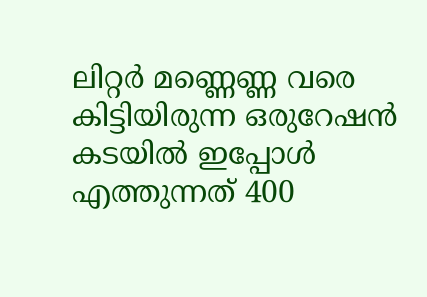ലിറ്റര്‍ മണ്ണെണ്ണ വരെ കിട്ടിയിരുന്ന ഒരുറേഷന്‍ കടയില്‍ ഇപ്പോള്‍ എത്തുന്നത് 400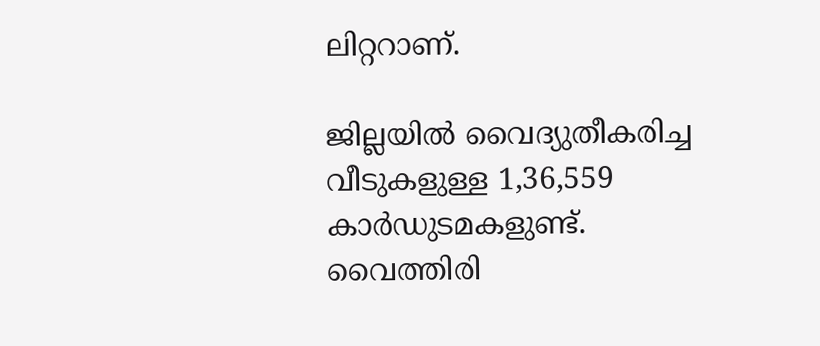ലിറ്ററാണ്.

ജില്ലയില്‍ വൈദ്യുതീകരിച്ച വീടുകളുള്ള 1,36,559 കാര്‍ഡുടമകളുണ്ട്. വൈത്തിരി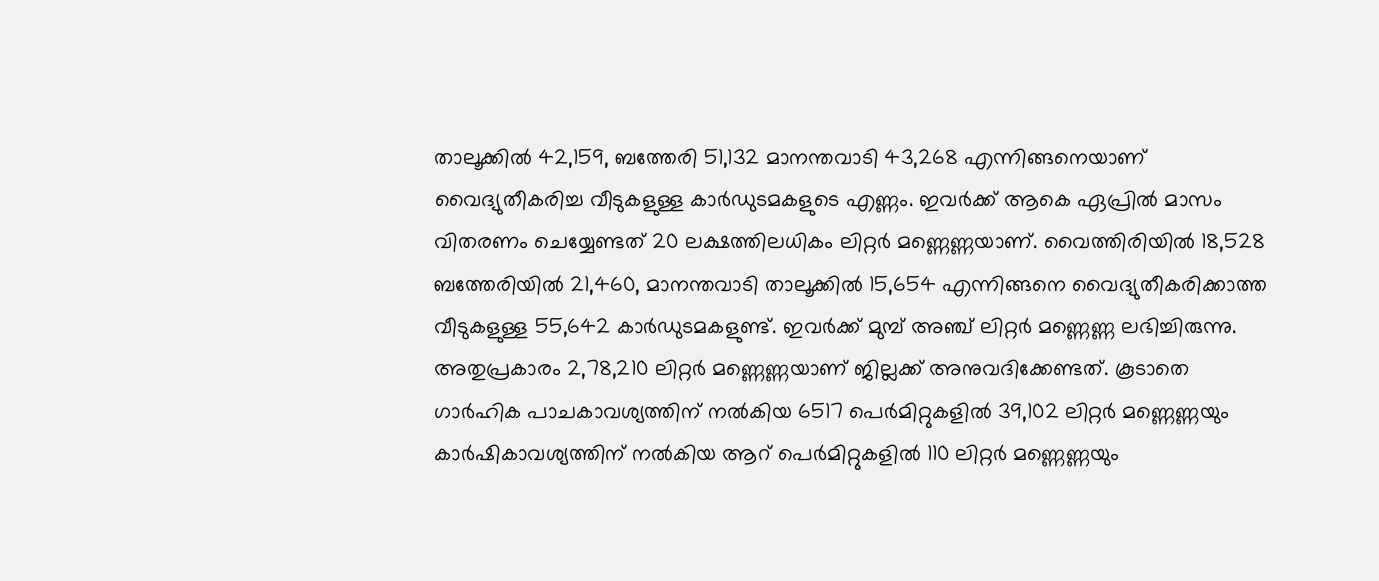താലൂക്കില്‍ 42,159, ബത്തേരി 51,132 മാനന്തവാടി 43,268 എന്നിങ്ങനെയാണ് വൈദ്യുതീകരിച്ച വീടുകളുള്ള കാര്‍ഡുടമകളുടെ എണ്ണം. ഇവര്‍ക്ക് ആകെ ഏപ്രില്‍ മാസം വിതരണം ചെയ്യേണ്ടത് 20 ലക്ഷത്തിലധികം ലിറ്റര്‍ മണ്ണെണ്ണയാണ്. വൈത്തിരിയില്‍ 18,528 ബത്തേരിയില്‍ 21,460, മാനന്തവാടി താലൂക്കില്‍ 15,654 എന്നിങ്ങനെ വൈദ്യുതീകരിക്കാത്ത വീടുകളുള്ള 55,642 കാര്‍ഡുടമകളുണ്ട്. ഇവര്‍ക്ക് മുമ്പ് അഞ്ച് ലിറ്റര്‍ മണ്ണെണ്ണ ലഭിച്ചിരുന്നു. അതുപ്രകാരം 2,78,210 ലിറ്റര്‍ മണ്ണെണ്ണയാണ് ജില്ലക്ക് അനുവദിക്കേണ്ടത്. കൂടാതെ ഗാര്‍ഹിക പാചകാവശ്യത്തിന് നല്‍കിയ 6517 പെര്‍മിറ്റുകളില്‍ 39,102 ലിറ്റര്‍ മണ്ണെണ്ണയും കാര്‍ഷികാവശ്യത്തിന് നല്‍കിയ ആറ് പെര്‍മിറ്റുകളില്‍ 110 ലിറ്റര്‍ മണ്ണെണ്ണയും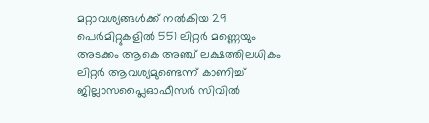മറ്റാവശ്യങ്ങള്‍ക്ക് നല്‍കിയ 29 പെര്‍മിറ്റുകളില്‍ 551 ലിറ്റര്‍ മണ്ണെയും അടക്കം ആകെ അഞ്ച് ലക്ഷത്തിലധികം ലിറ്റര്‍ ആവശ്യമുണ്ടെന്ന് കാണിച്ച് ജില്ലാസപ്ലൈഓഫീസര്‍ സിവില്‍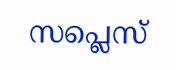സപ്ലെസ്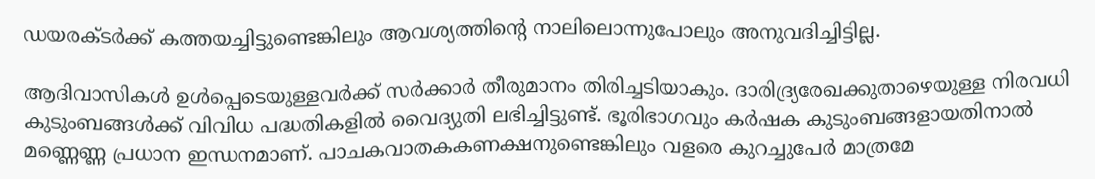ഡയരക്ടര്‍ക്ക് കത്തയച്ചിട്ടുണ്ടെങ്കിലും ആവശ്യത്തിന്റെ നാലിലൊന്നുപോലും അനുവദിച്ചിട്ടില്ല.

ആദിവാസികള്‍ ഉള്‍പ്പെടെയുള്ളവര്‍ക്ക് സര്‍ക്കാര്‍ തീരുമാനം തിരിച്ചടിയാകും. ദാരിദ്ര്യരേഖക്കുതാഴെയുള്ള നിരവധി കുടുംബങ്ങള്‍ക്ക് വിവിധ പദ്ധതികളില്‍ വൈദ്യുതി ലഭിച്ചിട്ടുണ്ട്. ഭൂരിഭാഗവും കര്‍ഷക കുടുംബങ്ങളായതിനാല്‍ മണ്ണെണ്ണ പ്രധാന ഇന്ധനമാണ്. പാചകവാതകകണക്ഷനുണ്ടെങ്കിലും വളരെ കുറച്ചുപേര്‍ മാത്രമേ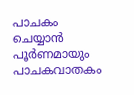പാചകം ചെയ്യാന്‍ പൂര്‍ണമായും പാചകവാതകം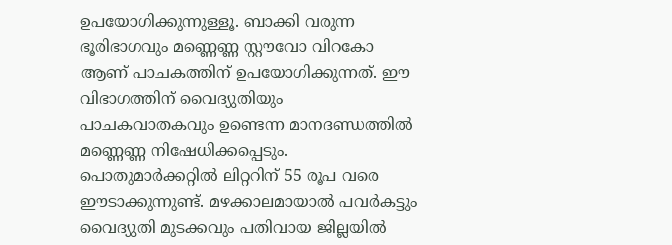ഉപയോഗിക്കുന്നുള്ളൂ. ബാക്കി വരുന്ന ഭൂരിഭാഗവും മണ്ണെണ്ണ സ്റ്റൗവോ വിറകോ ആണ് പാചകത്തിന് ഉപയോഗിക്കുന്നത്. ഈ വിഭാഗത്തിന് വൈദ്യുതിയും പാചകവാതകവും ഉണ്ടെന്ന മാനദണ്ഡത്തില്‍ മണ്ണെണ്ണ നിഷേധിക്കപ്പെടും. പൊതുമാര്‍ക്കറ്റില്‍ ലിറ്ററിന് 55 രൂപ വരെ ഈടാക്കുന്നുണ്ട്. മഴക്കാലമായാല്‍ പവര്‍കട്ടും വൈദ്യുതി മുടക്കവും പതിവായ ജില്ലയില്‍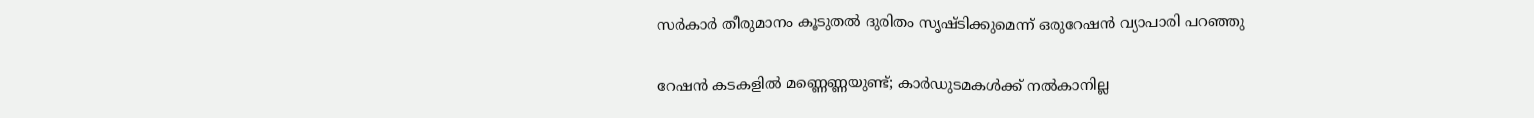സര്‍കാര്‍ തീരുമാനം കൂടുതല്‍ ദുരിതം സൃഷ്ടിക്കുമെന്ന് ഒരുറേഷന്‍ വ്യാപാരി പറഞ്ഞു

റേഷന്‍ കടകളില്‍ മണ്ണെണ്ണയുണ്ട്; കാര്‍ഡുടമകള്‍ക്ക് നല്‍കാനില്ല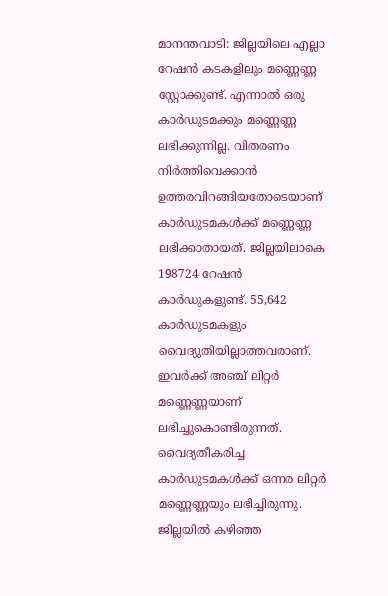മാനന്തവാടി: ജില്ലയിലെ എല്ലാ റേഷന്‍ കടകളിലും മണ്ണെണ്ണ സ്റ്റോക്കുണ്ട്. എന്നാല്‍ ഒരു കാര്‍ഡുടമക്കും മണ്ണെണ്ണ ലഭിക്കുന്നില്ല. വിതരണം നിര്‍ത്തിവെക്കാന്‍ ഉത്തരവിറങ്ങിയതോടെയാണ് കാര്‍ഡുടമകള്‍ക്ക് മണ്ണെണ്ണ ലഭിക്കാതായത്. ജില്ലയിലാകെ 198724 റേഷന്‍ കാര്‍ഡുകളുണ്ട്. 55,642 കാര്‍ഡുടമകളും വൈദ്യുതിയില്ലാത്തവരാണ്. ഇവര്‍ക്ക് അഞ്ച് ലിറ്റര്‍ മണ്ണെണ്ണയാണ് ലഭിച്ചുകൊണ്ടിരുന്നത്. വൈദ്യതീകരിച്ച കാര്‍ഡുടമകള്‍ക്ക് ഒന്നര ലിറ്റര്‍ മണ്ണെണ്ണയും ലഭിച്ചിരുന്നു. ജില്ലയില്‍ കഴിഞ്ഞ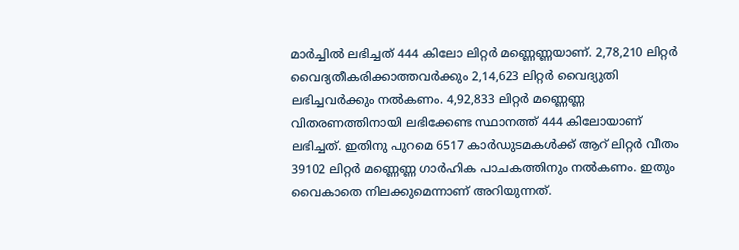മാര്‍ച്ചില്‍ ലഭിച്ചത് 444 കിലോ ലിറ്റര്‍ മണ്ണെണ്ണയാണ്. 2,78,210 ലിറ്റര്‍ വൈദ്യതീകരിക്കാത്തവര്‍ക്കും 2,14,623 ലിറ്റര്‍ വൈദ്യുതി ലഭിച്ചവര്‍ക്കും നല്‍കണം. 4,92,833 ലിറ്റര്‍ മണ്ണെണ്ണ വിതരണത്തിനായി ലഭിക്കേണ്ട സ്ഥാനത്ത് 444 കിലോയാണ് ലഭിച്ചത്. ഇതിനു പുറമെ 6517 കാര്‍ഡുടമകള്‍ക്ക് ആറ് ലിറ്റര്‍ വീതം 39102 ലിറ്റര്‍ മണ്ണെണ്ണ ഗാര്‍ഹിക പാചകത്തിനും നല്‍കണം. ഇതും വൈകാതെ നിലക്കുമെന്നാണ് അറിയുന്നത്.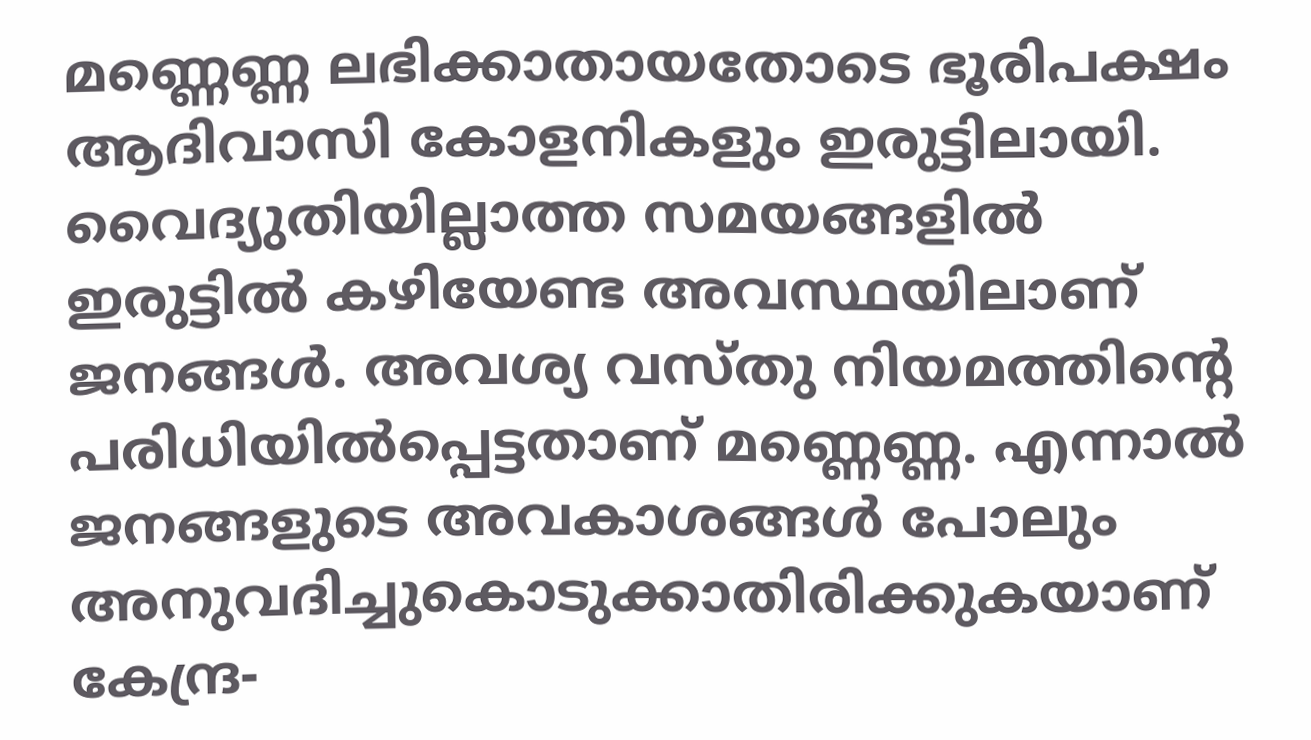മണ്ണെണ്ണ ലഭിക്കാതായതോടെ ഭൂരിപക്ഷം ആദിവാസി കോളനികളും ഇരുട്ടിലായി. വൈദ്യുതിയില്ലാത്ത സമയങ്ങളില്‍ ഇരുട്ടില്‍ കഴിയേണ്ട അവസ്ഥയിലാണ് ജനങ്ങള്‍. അവശ്യ വസ്തു നിയമത്തിന്റെ പരിധിയില്‍പ്പെട്ടതാണ് മണ്ണെണ്ണ. എന്നാല്‍ ജനങ്ങളുടെ അവകാശങ്ങള്‍ പോലും അനുവദിച്ചുകൊടുക്കാതിരിക്കുകയാണ് കേന്ദ്ര-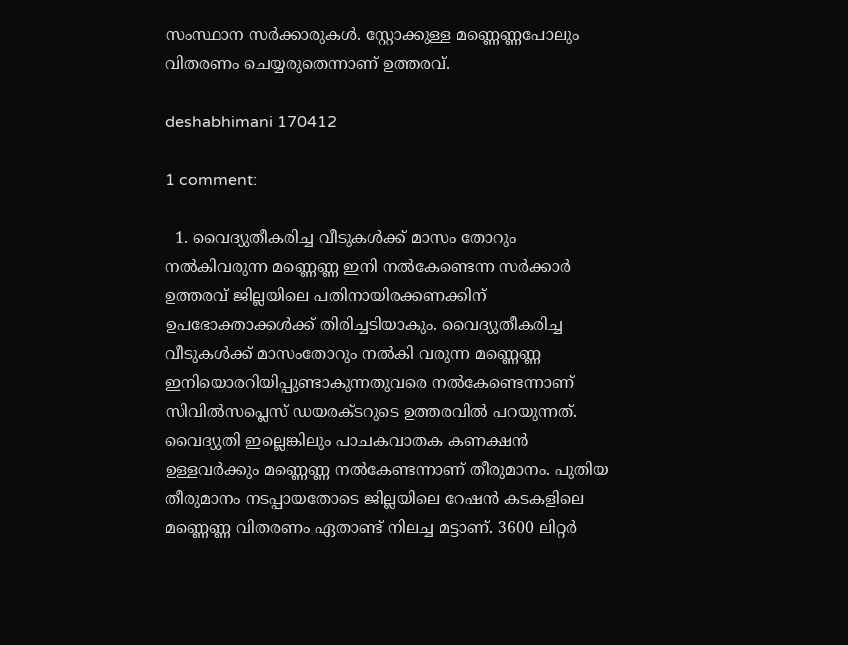സംസ്ഥാന സര്‍ക്കാരുകള്‍. സ്റ്റോക്കുള്ള മണ്ണെണ്ണപോലും വിതരണം ചെയ്യരുതെന്നാണ് ഉത്തരവ്.

deshabhimani 170412

1 comment:

  1. വൈദ്യുതീകരിച്ച വീടുകള്‍ക്ക് മാസം തോറും നല്‍കിവരുന്ന മണ്ണെണ്ണ ഇനി നല്‍കേണ്ടെന്ന സര്‍ക്കാര്‍ ഉത്തരവ് ജില്ലയിലെ പതിനായിരക്കണക്കിന് ഉപഭോക്താക്കള്‍ക്ക് തിരിച്ചടിയാകും. വൈദ്യുതീകരിച്ച വീടുകള്‍ക്ക് മാസംതോറും നല്‍കി വരുന്ന മണ്ണെണ്ണ ഇനിയൊരറിയിപ്പുണ്ടാകുന്നതുവരെ നല്‍കേണ്ടെന്നാണ് സിവില്‍സപ്ലെസ് ഡയരക്ടറുടെ ഉത്തരവില്‍ പറയുന്നത്. വൈദ്യുതി ഇല്ലെങ്കിലും പാചകവാതക കണക്ഷന്‍ ഉള്ളവര്‍ക്കും മണ്ണെണ്ണ നല്‍കേണ്ടന്നാണ് തീരുമാനം. പുതിയ തീരുമാനം നടപ്പായതോടെ ജില്ലയിലെ റേഷന്‍ കടകളിലെ മണ്ണെണ്ണ വിതരണം ഏതാണ്ട് നിലച്ച മട്ടാണ്. 3600 ലിറ്റര്‍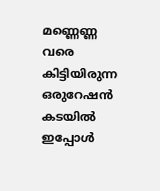മണ്ണെണ്ണ വരെ കിട്ടിയിരുന്ന ഒരുറേഷന്‍ കടയില്‍ ഇപ്പോള്‍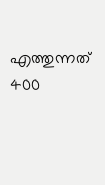എത്തുന്നത് 400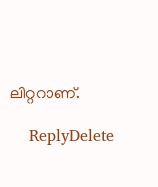ലിറ്ററാണ്.

    ReplyDelete